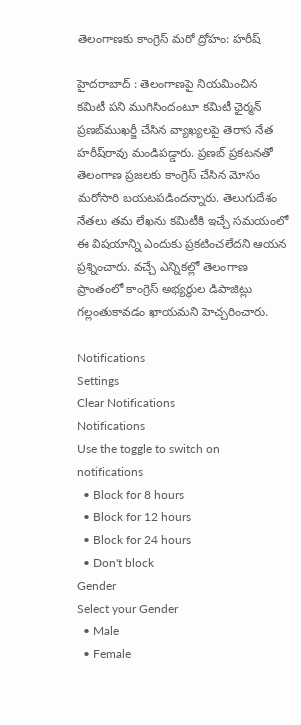తెలంగాణకు కాంగ్రెస్ మరో ద్రోహం: హరీష్

హైదరాబాద్‌ : తెలంగాణపై నియమించిన కమిటీ పని ముగిసిందంటూ కమిటీ ఛైర్మన్‌ ప్రణబ్‌ముఖర్జీ చేసిన వ్యాఖ్యలపై తెరాస నేత హరీష్‌రావు మండిపడ్డారు. ప్రణబ్‌ ప్రకటనతో తెలంగాణ ప్రజలకు కాంగ్రెస్‌ చేసిన మోసం మరోసారి బయటపడిందన్నారు. తెలుగుదేశం నేతలు తమ లేఖను కమిటీకి ఇచ్చే సమయంలో ఈ విషయాన్ని ఎందుకు ప్రకటించలేదని ఆయన ప్రశ్నించారు. వచ్చే ఎన్నికల్లో తెలంగాణ ప్రాంతంలో కాంగ్రెస్‌ అభ్యర్థుల డిపాజిట్లు గల్లంతుకావడం ఖాయమని హెచ్చరించారు.

Notifications
Settings
Clear Notifications
Notifications
Use the toggle to switch on notifications
  • Block for 8 hours
  • Block for 12 hours
  • Block for 24 hours
  • Don't block
Gender
Select your Gender
  • Male
  • Female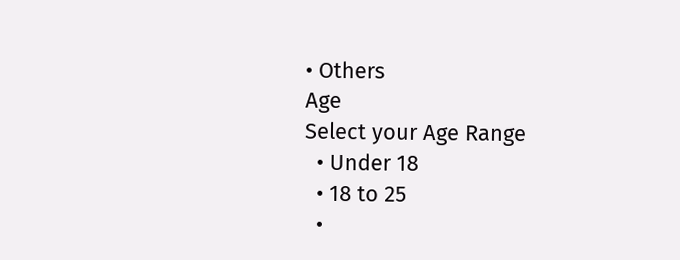• Others
Age
Select your Age Range
  • Under 18
  • 18 to 25
  •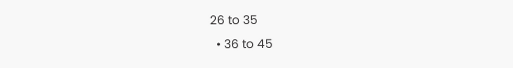26 to 35
  • 36 to 45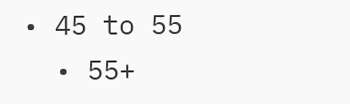• 45 to 55
  • 55+